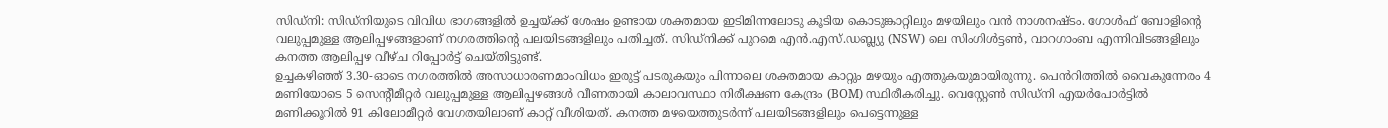സിഡ്നി: സിഡ്നിയുടെ വിവിധ ഭാഗങ്ങളിൽ ഉച്ചയ്ക്ക് ശേഷം ഉണ്ടായ ശക്തമായ ഇടിമിന്നലോടു കൂടിയ കൊടുങ്കാറ്റിലും മഴയിലും വൻ നാശനഷ്ടം. ഗോൾഫ് ബോളിന്റെ വലുപ്പമുള്ള ആലിപ്പഴങ്ങളാണ് നഗരത്തിന്റെ പലയിടങ്ങളിലും പതിച്ചത്. സിഡ്നിക്ക് പുറമെ എൻ.എസ്.ഡബ്ല്യു (NSW) ലെ സിംഗിൾട്ടൺ, വാറഗാംബ എന്നിവിടങ്ങളിലും കനത്ത ആലിപ്പഴ വീഴ്ച റിപ്പോർട്ട് ചെയ്തിട്ടുണ്ട്.
ഉച്ചകഴിഞ്ഞ് 3.30-ഓടെ നഗരത്തിൽ അസാധാരണമാംവിധം ഇരുട്ട് പടരുകയും പിന്നാലെ ശക്തമായ കാറ്റും മഴയും എത്തുകയുമായിരുന്നു. പെൻറിത്തിൽ വൈകുന്നേരം 4 മണിയോടെ 5 സെന്റീമീറ്റർ വലുപ്പമുള്ള ആലിപ്പഴങ്ങൾ വീണതായി കാലാവസ്ഥാ നിരീക്ഷണ കേന്ദ്രം (BOM) സ്ഥിരീകരിച്ചു. വെസ്റ്റേൺ സിഡ്നി എയർപോർട്ടിൽ മണിക്കൂറിൽ 91 കിലോമീറ്റർ വേഗതയിലാണ് കാറ്റ് വീശിയത്. കനത്ത മഴയെത്തുടർന്ന് പലയിടങ്ങളിലും പെട്ടെന്നുള്ള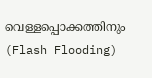വെള്ളപ്പൊക്കത്തിനും (Flash Flooding)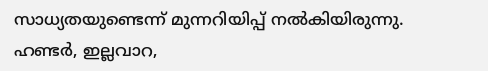സാധ്യതയുണ്ടെന്ന് മുന്നറിയിപ്പ് നൽകിയിരുന്നു.
ഹണ്ടർ, ഇല്ലവാറ,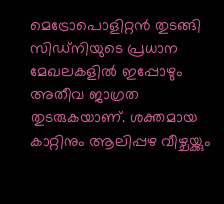മെട്രോപൊളിറ്റൻ തുടങ്ങി സിഡ്നിയുടെ പ്രധാന മേഖലകളിൽ ഇപ്പോഴും അതീവ ജാഗ്രത തുടരുകയാണ്. ശക്തമായ കാറ്റിനും ആലിപ്പഴ വീഴ്ചയ്ക്കും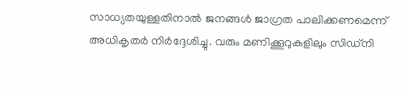സാധ്യതയുള്ളതിനാൽ ജനങ്ങൾ ജാഗ്രത പാലിക്കണമെന്ന് അധികൃതർ നിർദ്ദേശിച്ചു. വരും മണിക്കൂറുകളിലും സിഡ്നി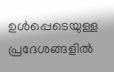ഉൾപ്പെടെയുള്ള പ്രദേശങ്ങളിൽ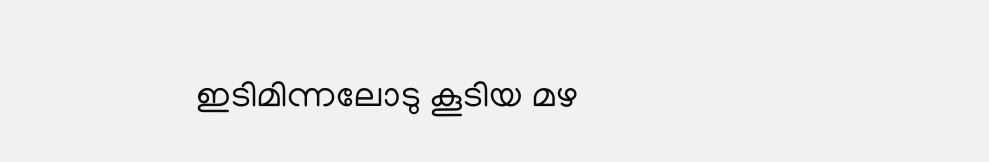ഇടിമിന്നലോടു കൂടിയ മഴ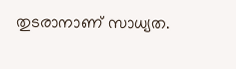തുടരാനാണ് സാധ്യത.